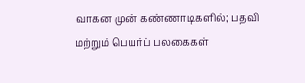வாகன முன் கண்ணாடிகளில்; பதவி மற்றும் பெயர்ப் பலகைகள்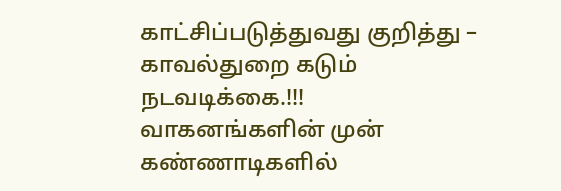காட்சிப்படுத்துவது குறித்து – காவல்துறை கடும் நடவடிக்கை.!!!
வாகனங்களின் முன் கண்ணாடிகளில்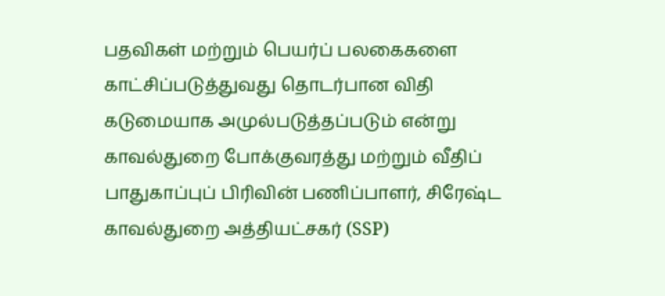பதவிகள் மற்றும் பெயர்ப் பலகைகளை காட்சிப்படுத்துவது தொடர்பான விதி கடுமையாக அமுல்படுத்தப்படும் என்று காவல்துறை போக்குவரத்து மற்றும் வீதிப் பாதுகாப்புப் பிரிவின் பணிப்பாளர், சிரேஷ்ட காவல்துறை அத்தியட்சகர் (SSP)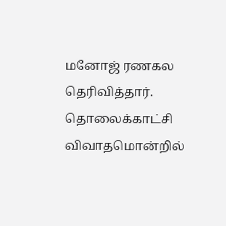மனோஜ் ரணகல தெரிவித்தார்.
தொலைக்காட்சி விவாதமொன்றில்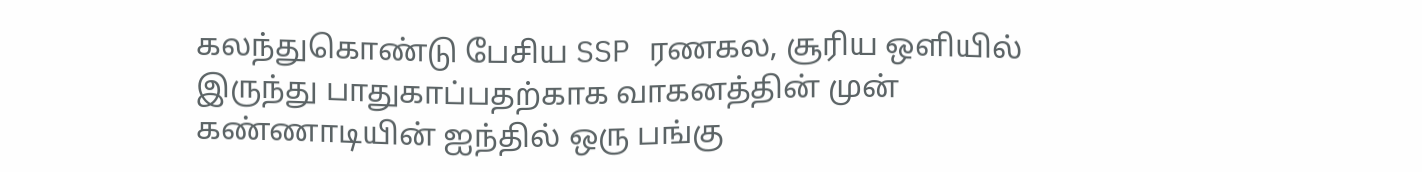கலந்துகொண்டு பேசிய SSP ரணகல, சூரிய ஒளியில் இருந்து பாதுகாப்பதற்காக வாகனத்தின் முன் கண்ணாடியின் ஐந்தில் ஒரு பங்கு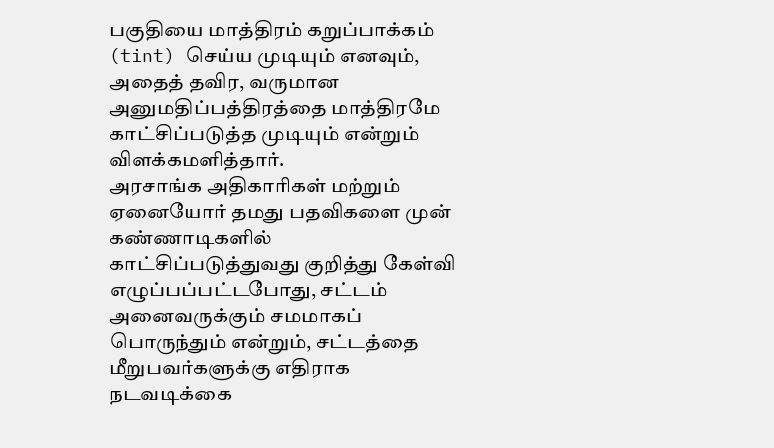பகுதியை மாத்திரம் கறுப்பாக்கம் (tint) செய்ய முடியும் எனவும், அதைத் தவிர, வருமான அனுமதிப்பத்திரத்தை மாத்திரமே காட்சிப்படுத்த முடியும் என்றும் விளக்கமளித்தார்.
அரசாங்க அதிகாரிகள் மற்றும் ஏனையோர் தமது பதவிகளை முன் கண்ணாடிகளில் காட்சிப்படுத்துவது குறித்து கேள்வி எழுப்பப்பட்டபோது, சட்டம் அனைவருக்கும் சமமாகப் பொருந்தும் என்றும், சட்டத்தை மீறுபவர்களுக்கு எதிராக நடவடிக்கை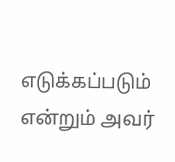எடுக்கப்படும் என்றும் அவர்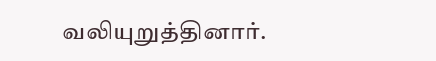வலியுறுத்தினார்.